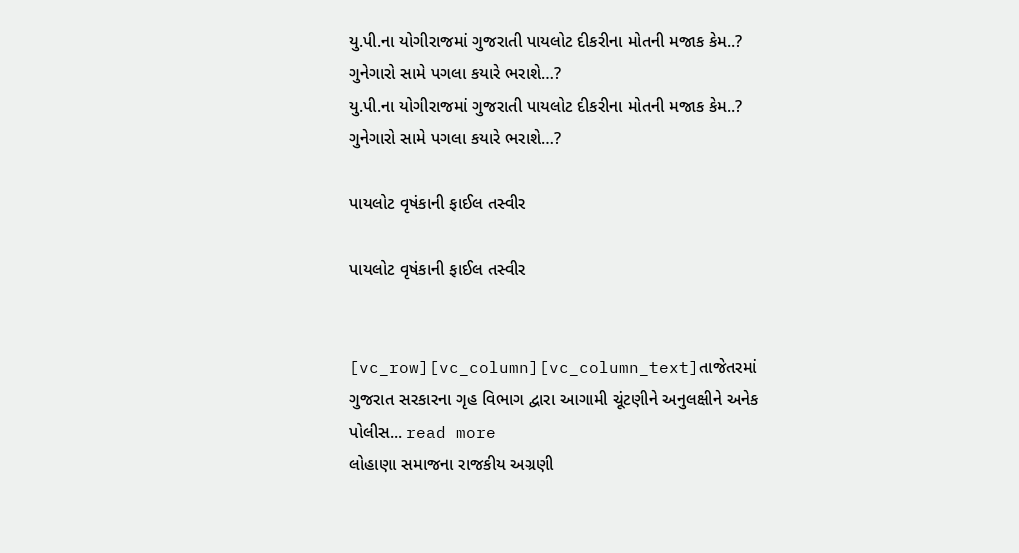યુ.પી.ના યોગીરાજમાં ગુજરાતી પાયલોટ દીકરીના મોતની મજાક કેમ..? ગુનેગારો સામે પગલા કયારે ભરાશે…?
યુ.પી.ના યોગીરાજમાં ગુજરાતી પાયલોટ દીકરીના મોતની મજાક કેમ..? ગુનેગારો સામે પગલા કયારે ભરાશે…?

પાયલોટ વૃષંકાની ફાઈલ તસ્વીર

પાયલોટ વૃષંકાની ફાઈલ તસ્વીર


[vc_row][vc_column][vc_column_text]તાજેતરમાં ગુજરાત સરકારના ગૃહ વિભાગ દ્વારા આગામી ચૂંટણીને અનુલક્ષીને અનેક પોલીસ... read more
લોહાણા સમાજના રાજકીય અગ્રણી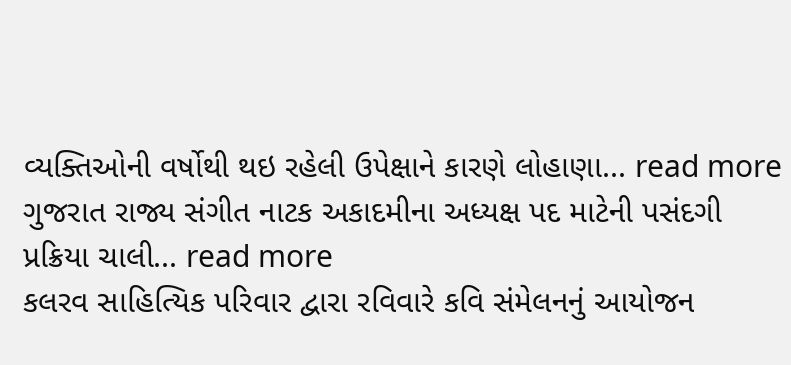વ્યક્તિઓની વર્ષોથી થઇ રહેલી ઉપેક્ષાને કારણે લોહાણા... read more
ગુજરાત રાજ્ય સંગીત નાટક અકાદમીના અધ્યક્ષ પદ માટેની પસંદગી પ્રક્રિયા ચાલી... read more
કલરવ સાહિત્યિક પરિવાર દ્વારા રવિવારે કવિ સંમેલનનું આયોજન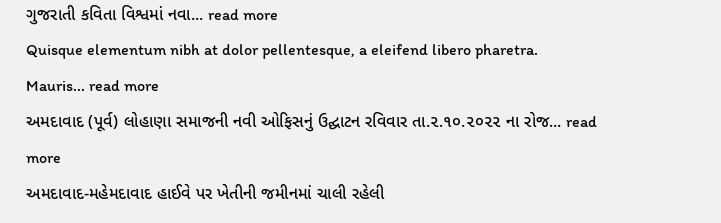ગુજરાતી કવિતા વિશ્વમાં નવા... read more
Quisque elementum nibh at dolor pellentesque, a eleifend libero pharetra. Mauris... read more
અમદાવાદ (પૂર્વ) લોહાણા સમાજની નવી ઓફિસનું ઉદ્ઘાટન રવિવાર તા.૨.૧૦.૨૦૨૨ ના રોજ... read more
અમદાવાદ-મહેમદાવાદ હાઈવે પર ખેતીની જમીનમાં ચાલી રહેલી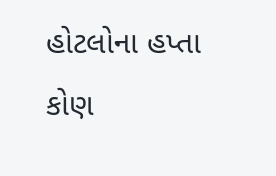હોટલોના હપ્તા કોણ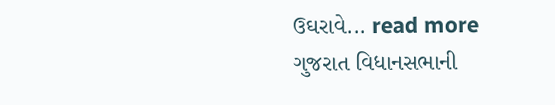ઉઘરાવે... read more
ગુજરાત વિધાનસભાની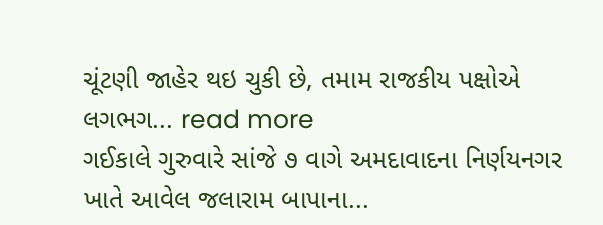ચૂંટણી જાહેર થઇ ચુકી છે, તમામ રાજકીય પક્ષોએ લગભગ... read more
ગઈકાલે ગુરુવારે સાંજે ૭ વાગે અમદાવાદના નિર્ણયનગર ખાતે આવેલ જલારામ બાપાના...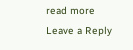read more
Leave a Reply